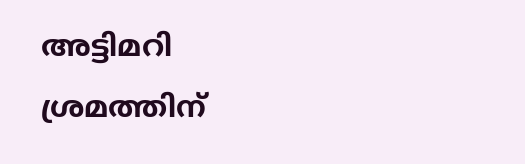അട്ടിമറി ശ്രമത്തിന്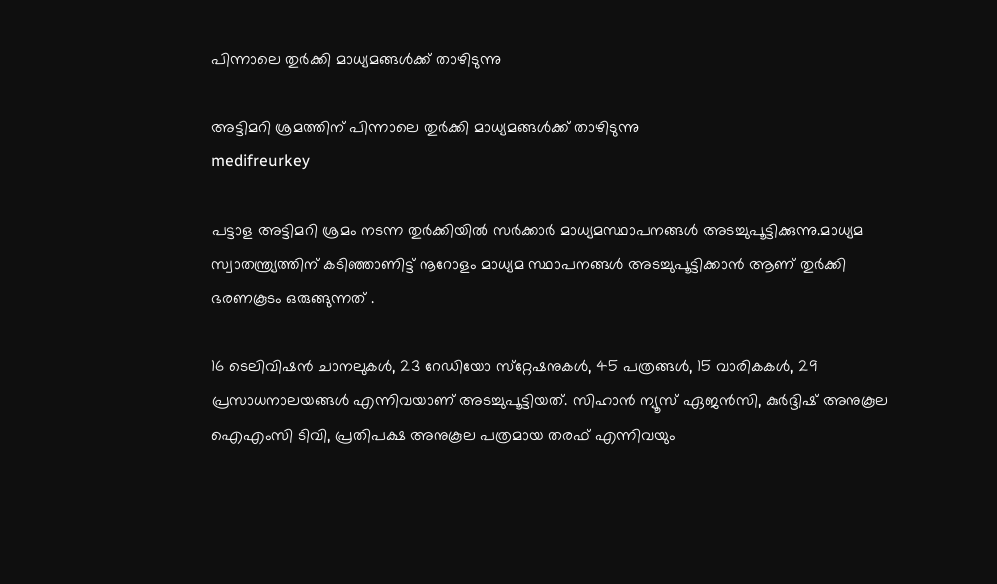പിന്നാലെ തുര്‍ക്കി മാധ്യമങ്ങള്‍ക്ക് താഴിടുന്നു

അട്ടിമറി ശ്രമത്തിന് പിന്നാലെ തുര്‍ക്കി മാധ്യമങ്ങള്‍ക്ക് താഴിടുന്നു
medifreurkey

പട്ടാള അട്ടിമറി ശ്രമം നടന്ന തുര്‍ക്കിയില്‍ സര്‍ക്കാര്‍ മാധ്യമസ്ഥാപനങ്ങള്‍ അടച്ചുപൂട്ടിക്കുന്നു.മാധ്യമ സ്വാതന്ത്ര്യത്തിന് കടിഞ്ഞാണിട്ട് നൂറോളം മാധ്യമ സ്ഥാപനങ്ങള്‍ അടച്ചുപൂട്ടിക്കാന്‍ ആണ് തുര്‍ക്കി ഭരണകൂടം ഒരുങ്ങുന്നത് .

16 ടെലിവിഷന്‍ ചാനലുകള്‍, 23 റേഡിയോ സ്‌റ്റേഷനുകള്‍, 45 പത്രങ്ങള്‍, 15 വാരികകള്‍, 29 പ്രസാധനാലയങ്ങള്‍ എന്നിവയാണ് അടച്ചുപൂട്ടിയത്. സിഹാന്‍ ന്യൂസ് ഏജന്‍സി, കുര്‍ദ്ദിഷ് അനുകൂല ഐഎംസി ടിവി, പ്രതിപക്ഷ അനുകൂല പത്രമായ തരഫ് എന്നിവയും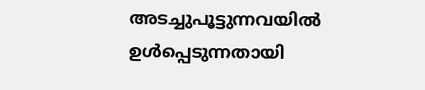അടച്ചുപൂട്ടുന്നവയില്‍ ഉള്‍പ്പെടുന്നതായി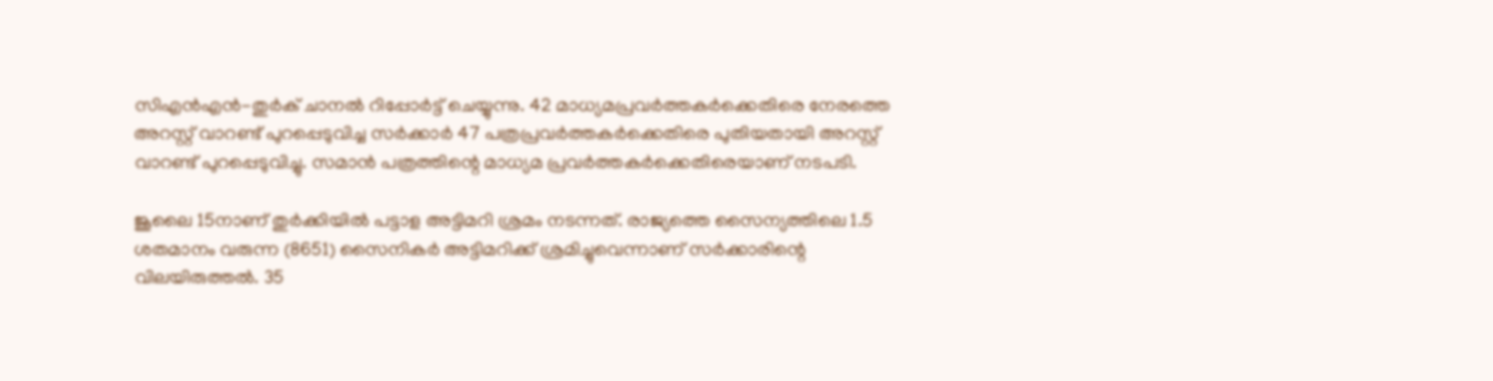സിഎന്‍എന്‍-തുര്‍ക് ചാനല്‍ റിപ്പോര്‍ട്ട് ചെയ്യുന്നു. 42 മാധ്യമപ്രവര്‍ത്തകര്‍ക്കെതിരെ നേരത്തെ അറസ്റ്റ് വാറണ്ട് പുറപ്പെടുവിച്ച സര്‍ക്കാര്‍ 47 പത്രപ്രവര്‍ത്തകര്‍ക്കെതിരെ പുതിയതായി അറസ്റ്റ് വാറണ്ട് പുറപ്പെടുവിച്ചു. സമാന്‍ പത്രത്തിന്റെ മാധ്യമ പ്രവര്‍ത്തകര്‍ക്കെതിരെയാണ് നടപടി.

ജൂലൈ 15നാണ് തുര്‍ക്കിയില്‍ പട്ടാള അട്ടിമറി ശ്രമം നടന്നത്. രാജ്യത്തെ സൈന്യത്തിലെ 1.5 ശതമാനം വരുന്ന (8651) സൈനികര്‍ അട്ടിമറിക്ക് ശ്രമിച്ചുവെന്നാണ് സര്‍ക്കാരിന്റെ വിലയിരുത്തല്‍. 35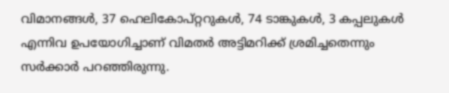വിമാനങ്ങള്‍, 37 ഹെലികോപ്റ്ററുകള്‍, 74 ടാങ്കുകള്‍, 3 കപ്പലുകള്‍ എന്നിവ ഉപയോഗിച്ചാണ് വിമതര്‍ അട്ടിമറിക്ക് ശ്രമിച്ചതെന്നും സര്‍ക്കാര്‍ പറഞ്ഞിരുന്നു.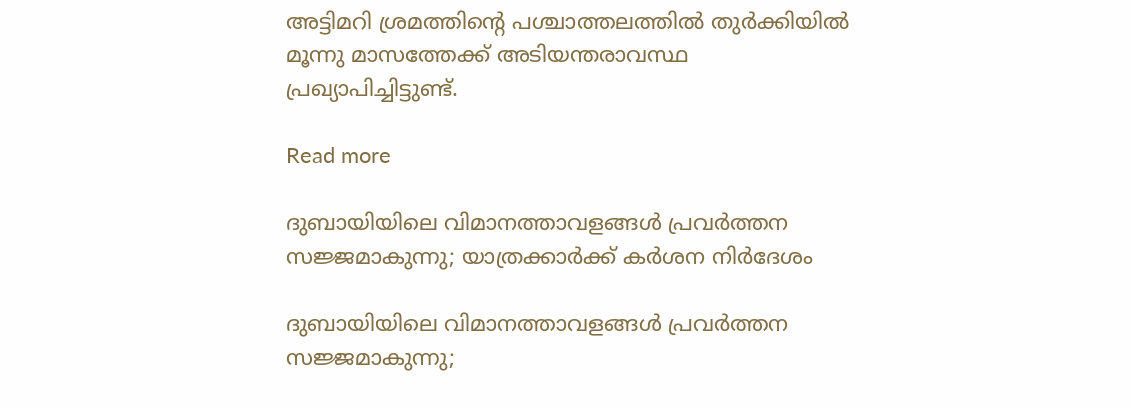അട്ടിമറി ശ്രമത്തിന്റെ പശ്ചാത്തലത്തില്‍ തുര്‍ക്കിയില്‍ മൂന്നു മാസത്തേക്ക് അടിയന്തരാവസ്ഥ പ്രഖ്യാപിച്ചിട്ടുണ്ട്.

Read more

ദുബായിയിലെ വിമാനത്താവളങ്ങൾ പ്രവർത്തന സജ്ജമാകുന്നു; യാത്രക്കാർക്ക് കർശന നിർദേശം

ദുബായിയിലെ വിമാനത്താവളങ്ങൾ പ്രവർത്തന സജ്ജമാകുന്നു;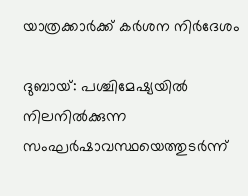യാത്രക്കാർക്ക് കർശന നിർദേശം

ദുബായ്: പശ്ചിമേഷ്യയിൽ നിലനിൽക്കുന്ന സംഘർഷാവസ്ഥയെത്തുടർന്ന്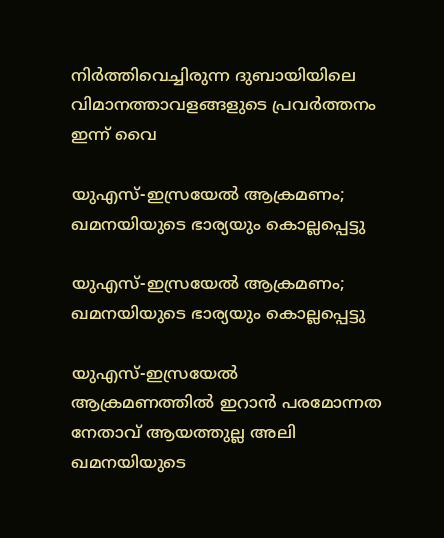നിർത്തിവെച്ചിരുന്ന ദുബായിയിലെ വിമാനത്താവളങ്ങളുടെ പ്രവർത്തനം ഇന്ന് വൈ

യുഎസ്-ഇസ്രയേൽ ആക്രമണം; ഖമനയിയുടെ ഭാര്യയും കൊല്ലപ്പെട്ടു

യുഎസ്-ഇസ്രയേൽ ആക്രമണം; ഖമനയിയുടെ ഭാര്യയും കൊല്ലപ്പെട്ടു

യുഎസ്-ഇസ്രയേൽ ആക്രമണത്തിൽ‌ ഇറാൻ‌ പരമോന്നത നേതാവ് ആയത്തുല്ല അലി ഖമനയിയുടെ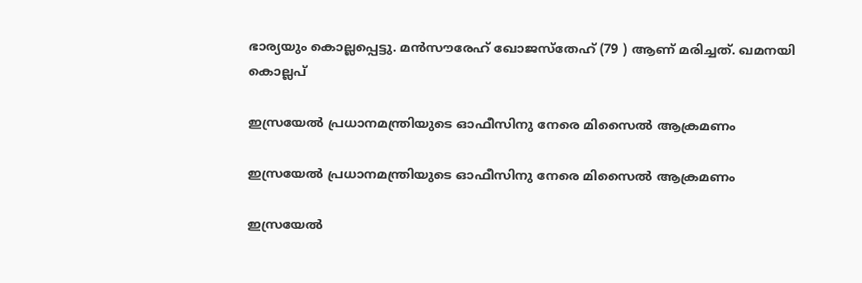ഭാര്യയും കൊല്ലപ്പെട്ടു. മൻസൗരേഹ് ഖോജസ്തേഹ് (79 ) ആണ് മരിച്ചത്. ഖമനയി കൊല്ലപ്

ഇസ്രയേൽ പ്രധാനമന്ത്രിയുടെ ഓഫീസിനു നേരെ മിസൈൽ ആക്രമണം

ഇസ്രയേൽ പ്രധാനമന്ത്രിയുടെ ഓഫീസിനു നേരെ മിസൈൽ ആക്രമണം

ഇസ്രയേൽ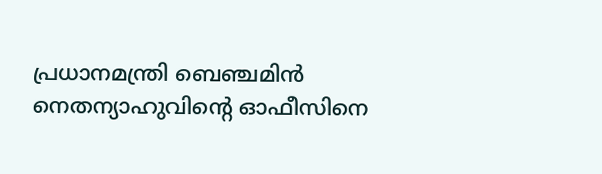പ്രധാനമന്ത്രി ബെഞ്ചമിൻ നെതന്യാഹുവിന്‍റെ ഓഫീസിനെ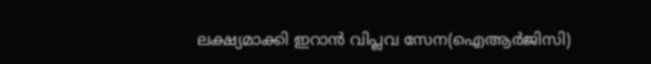ലക്ഷ്യമാക്കി ഇറാൻ വിപ്ലവ സേന(ഐആർജിസി)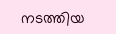നടത്തിയ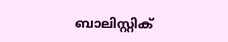ബാലിസ്റ്റിക്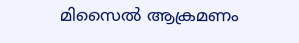മിസൈൽ ആക്രമണം